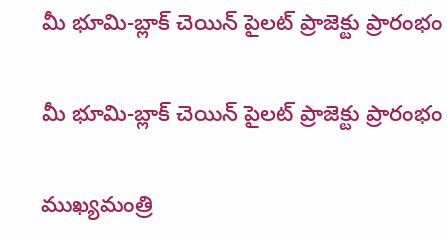మీ భూమి-బ్లాక్ చెయిన్ పైలట్ ప్రాజెక్టు ప్రారంభం

మీ భూమి-బ్లాక్ చెయిన్ పైలట్ ప్రాజెక్టు ప్రారంభం

ముఖ్యమంత్రి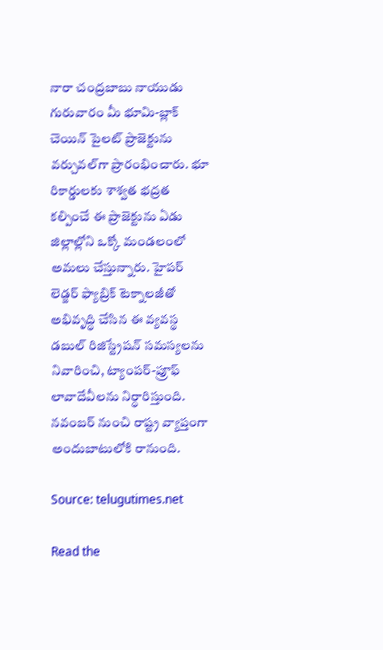నారా చంద్రబాబు నాయుడు గురువారం మీ భూమి-బ్లాక్ చెయిన్ పైలట్ ప్రాజెక్టును వర్చువల్‌గా ప్రారంభించారు. భూ రికార్డులకు శాశ్వత భద్రత కల్పించే ఈ ప్రాజెక్టును ఏడు జిల్లాల్లోని ఒక్కో మండలంలో అమలు చేస్తున్నారు. హైపర్ లెడ్జర్ ఫ్యాబ్రిక్ టెక్నాలజీతో అభివృద్ధి చేసిన ఈ వ్యవస్థ డబుల్ రిజిస్ట్రేషన్ సమస్యలను నివారించి, ట్యాంపర్-ప్రూఫ్ లావాదేవీలను నిర్ధారిస్తుంది. నవంబర్ నుంచి రాష్ట్ర వ్యాప్తంగా అందుబాటులోకి రానుంది.

Source: telugutimes.net

Read the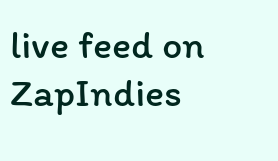live feed on ZapIndies